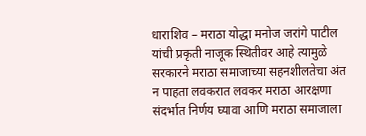धाराशिव – मराठा योद्धा मनोज जरांगे पाटील यांची प्रकृती नाजूक स्थितीवर आहे त्यामुळे सरकारने मराठा समाजाच्या सहनशीलतेचा अंत न पाहता लवकरात लवकर मराठा आरक्षणा संदर्भात निर्णय घ्यावा आणि मराठा समाजाला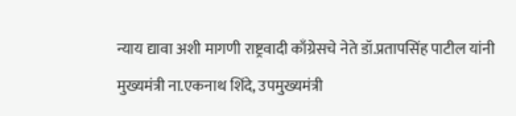न्याय द्यावा अशी मागणी राष्ट्रवादी काँग्रेसचे नेते डॉ.प्रतापसिंह पाटील यांनी मुख्यमंत्री ना.एकनाथ शिंदे, उपमुख्यमंत्री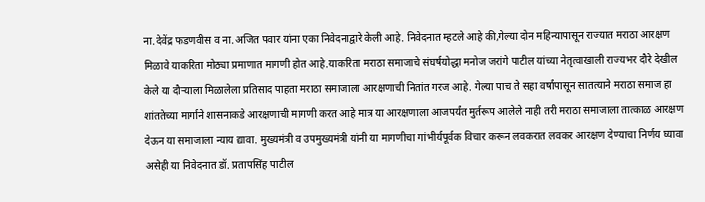ना.देवेंद्र फडणवीस व ना.अजित पवार यांना एका निवेदनाद्वारे केली आहे. निवेदनात म्हटले आहे की,गेल्या दोन महिन्यापासून राज्यात मराठा आरक्षण मिळावे याकरिता मोठ्या प्रमाणात मागणी होत आहे.याकरिता मराठा समाजाचे संघर्षयोद्धा मनोज जरांगे पाटील यांच्या नेतृत्वाखाली राज्यभर दौरे देखील केले या दौऱ्याला मिळालेला प्रतिसाद पाहता मराठा समाजाला आरक्षणाची नितांत गरज आहे. गेल्या पाच ते सहा वर्षांपासून सातत्याने मराठा समाज हा शांततेच्या मार्गाने शासनाकडे आरक्षणाची मागणी करत आहे मात्र या आरक्षणाला आजपर्यंत मुर्तरूप आलेले नाही तरी मराठा समाजाला तात्काळ आरक्षण देऊन या समाजाला न्याय द्यावा. मुख्यमंत्री व उपमुख्यमंत्री यांनी या मागणीचा गांभीर्यपूर्वक विचार करून लवकरात लवकर आरक्षण देण्याचा निर्णय घ्यावा असेही या निवेदनात डॉ. प्रतापसिंह पाटील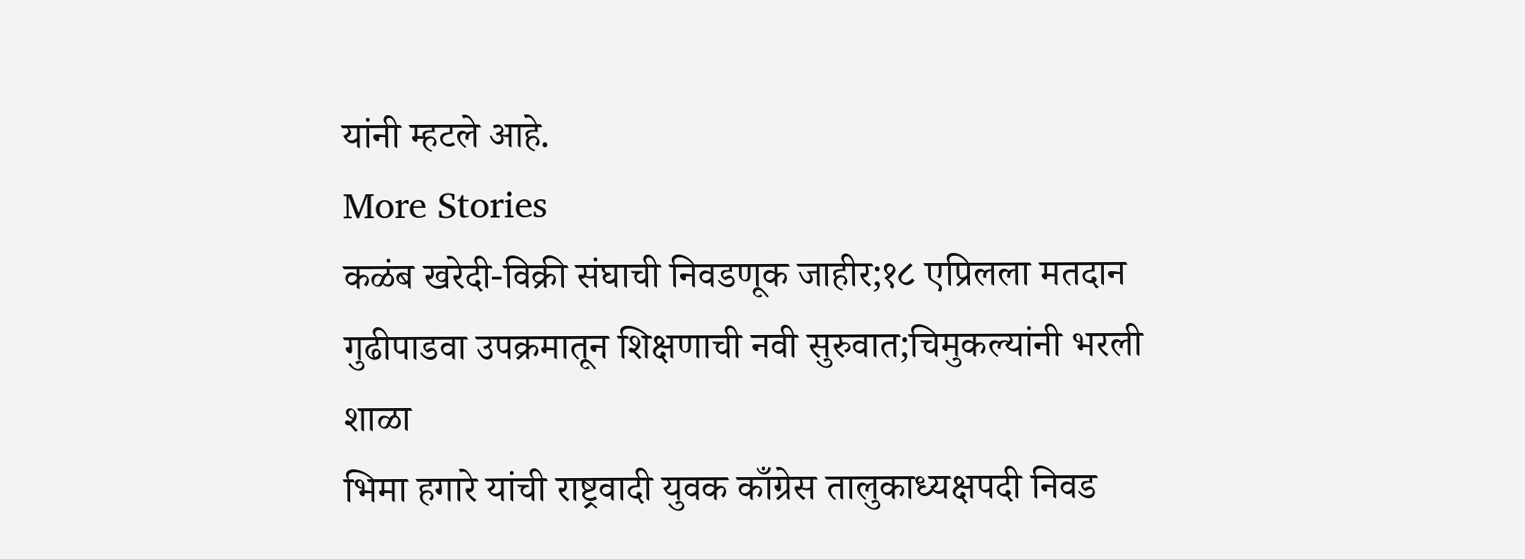यांनी म्हटले आहे.
More Stories
कळंब खरेदी-विक्री संघाची निवडणूक जाहीर;१८ एप्रिलला मतदान
गुढीपाडवा उपक्रमातून शिक्षणाची नवी सुरुवात;चिमुकल्यांनी भरली शाळा
भिमा हगारे यांची राष्ट्रवादी युवक काँग्रेस तालुकाध्यक्षपदी निवड